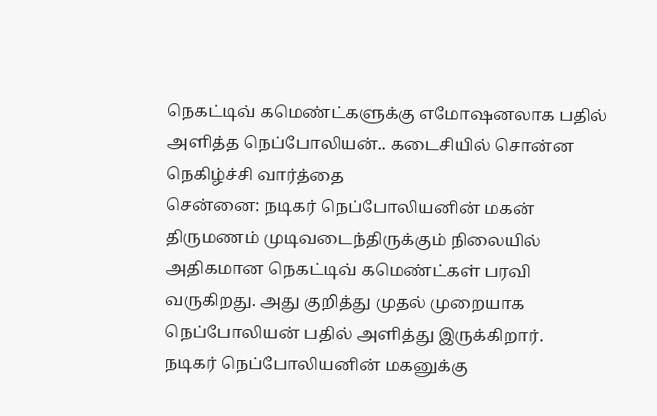நெகட்டிவ் கமெண்ட்களுக்கு எமோஷனலாக பதில் அளித்த நெப்போலியன்.. கடைசியில் சொன்ன நெகிழ்ச்சி வார்த்தை
சென்னை: நடிகர் நெப்போலியனின் மகன் திருமணம் முடிவடைந்திருக்கும் நிலையில் அதிகமான நெகட்டிவ் கமெண்ட்கள் பரவி வருகிறது. அது குறித்து முதல் முறையாக நெப்போலியன் பதில் அளித்து இருக்கிறார்.
நடிகர் நெப்போலியனின் மகனுக்கு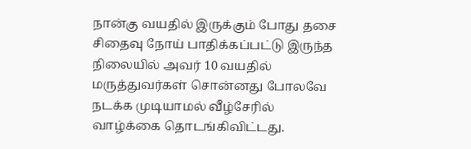நான்கு வயதில் இருக்கும் போது தசை சிதைவு நோய் பாதிக்கப்பட்டு இருந்த நிலையில் அவர் 10 வயதில் மருத்துவர்கள் சொன்னது போலவே நடக்க முடியாமல் வீழ்சேரில் வாழ்க்கை தொடங்கிவிட்டது.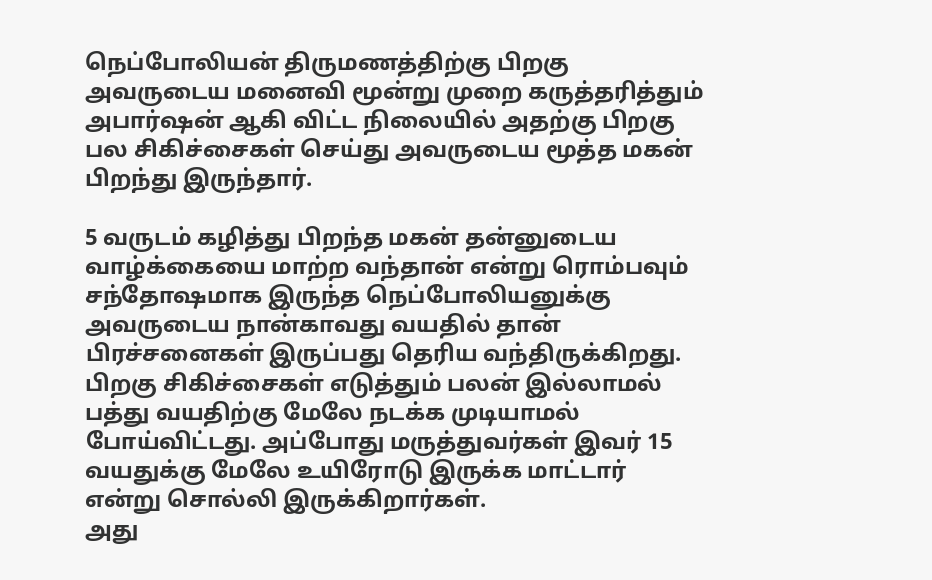நெப்போலியன் திருமணத்திற்கு பிறகு அவருடைய மனைவி மூன்று முறை கருத்தரித்தும் அபார்ஷன் ஆகி விட்ட நிலையில் அதற்கு பிறகு பல சிகிச்சைகள் செய்து அவருடைய மூத்த மகன் பிறந்து இருந்தார்.

5 வருடம் கழித்து பிறந்த மகன் தன்னுடைய வாழ்க்கையை மாற்ற வந்தான் என்று ரொம்பவும் சந்தோஷமாக இருந்த நெப்போலியனுக்கு அவருடைய நான்காவது வயதில் தான் பிரச்சனைகள் இருப்பது தெரிய வந்திருக்கிறது. பிறகு சிகிச்சைகள் எடுத்தும் பலன் இல்லாமல் பத்து வயதிற்கு மேலே நடக்க முடியாமல் போய்விட்டது. அப்போது மருத்துவர்கள் இவர் 15 வயதுக்கு மேலே உயிரோடு இருக்க மாட்டார் என்று சொல்லி இருக்கிறார்கள்.
அது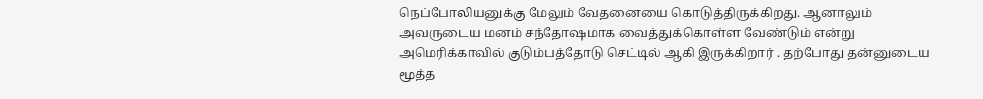நெப்போலியனுக்கு மேலும் வேதனையை கொடுத்திருக்கிறது. ஆனாலும் அவருடைய மனம் சந்தோஷமாக வைத்துக்கொள்ள வேண்டும் என்று அமெரிக்காவில் குடும்பத்தோடு செட்டில் ஆகி இருக்கிறார் . தற்போது தன்னுடைய மூத்த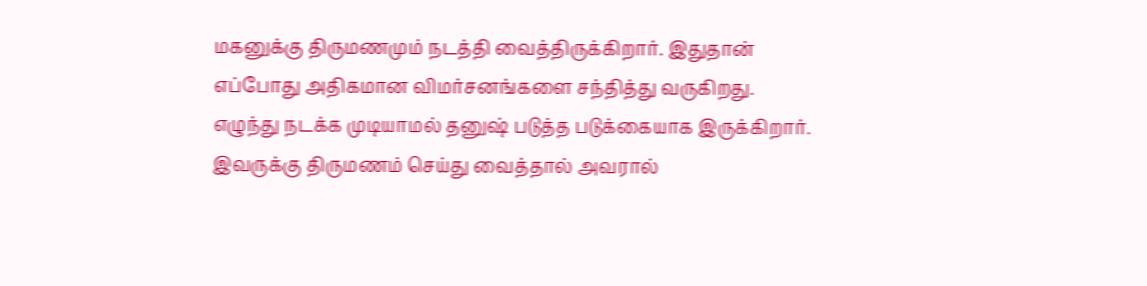மகனுக்கு திருமணமும் நடத்தி வைத்திருக்கிறார். இதுதான் எப்போது அதிகமான விமர்சனங்களை சந்தித்து வருகிறது.
எழுந்து நடக்க முடியாமல் தனுஷ் படுத்த படுக்கையாக இருக்கிறார். இவருக்கு திருமணம் செய்து வைத்தால் அவரால்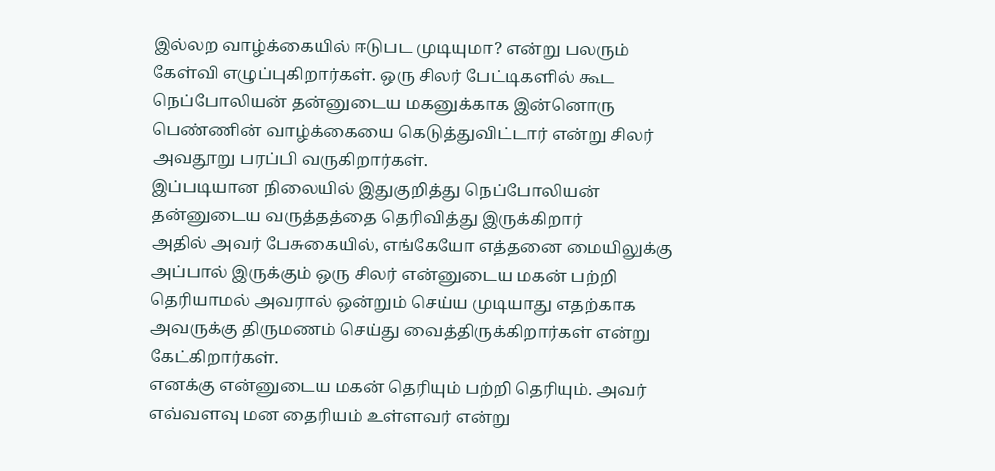இல்லற வாழ்க்கையில் ஈடுபட முடியுமா? என்று பலரும் கேள்வி எழுப்புகிறார்கள். ஒரு சிலர் பேட்டிகளில் கூட நெப்போலியன் தன்னுடைய மகனுக்காக இன்னொரு பெண்ணின் வாழ்க்கையை கெடுத்துவிட்டார் என்று சிலர் அவதூறு பரப்பி வருகிறார்கள்.
இப்படியான நிலையில் இதுகுறித்து நெப்போலியன் தன்னுடைய வருத்தத்தை தெரிவித்து இருக்கிறார்
அதில் அவர் பேசுகையில், எங்கேயோ எத்தனை மையிலுக்கு அப்பால் இருக்கும் ஒரு சிலர் என்னுடைய மகன் பற்றி தெரியாமல் அவரால் ஒன்றும் செய்ய முடியாது எதற்காக அவருக்கு திருமணம் செய்து வைத்திருக்கிறார்கள் என்று கேட்கிறார்கள்.
எனக்கு என்னுடைய மகன் தெரியும் பற்றி தெரியும். அவர் எவ்வளவு மன தைரியம் உள்ளவர் என்று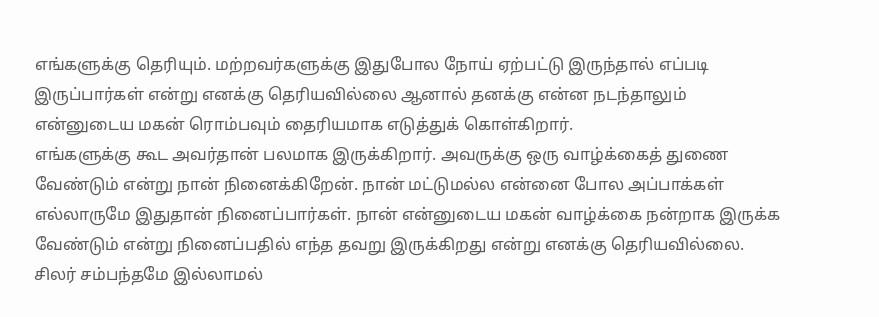எங்களுக்கு தெரியும். மற்றவர்களுக்கு இதுபோல நோய் ஏற்பட்டு இருந்தால் எப்படி இருப்பார்கள் என்று எனக்கு தெரியவில்லை ஆனால் தனக்கு என்ன நடந்தாலும் என்னுடைய மகன் ரொம்பவும் தைரியமாக எடுத்துக் கொள்கிறார்.
எங்களுக்கு கூட அவர்தான் பலமாக இருக்கிறார். அவருக்கு ஒரு வாழ்க்கைத் துணை வேண்டும் என்று நான் நினைக்கிறேன். நான் மட்டுமல்ல என்னை போல அப்பாக்கள் எல்லாருமே இதுதான் நினைப்பார்கள். நான் என்னுடைய மகன் வாழ்க்கை நன்றாக இருக்க வேண்டும் என்று நினைப்பதில் எந்த தவறு இருக்கிறது என்று எனக்கு தெரியவில்லை.
சிலர் சம்பந்தமே இல்லாமல்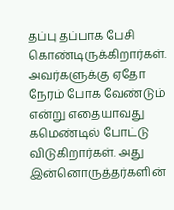தப்பு தப்பாக பேசி கொண்டிருக்கிறார்கள். அவர்களுக்கு ஏதோ நேரம் போக வேண்டும் என்று எதையாவது கமெண்டில் போட்டு விடுகிறார்கள். அது இன்னொருத்தர்களின்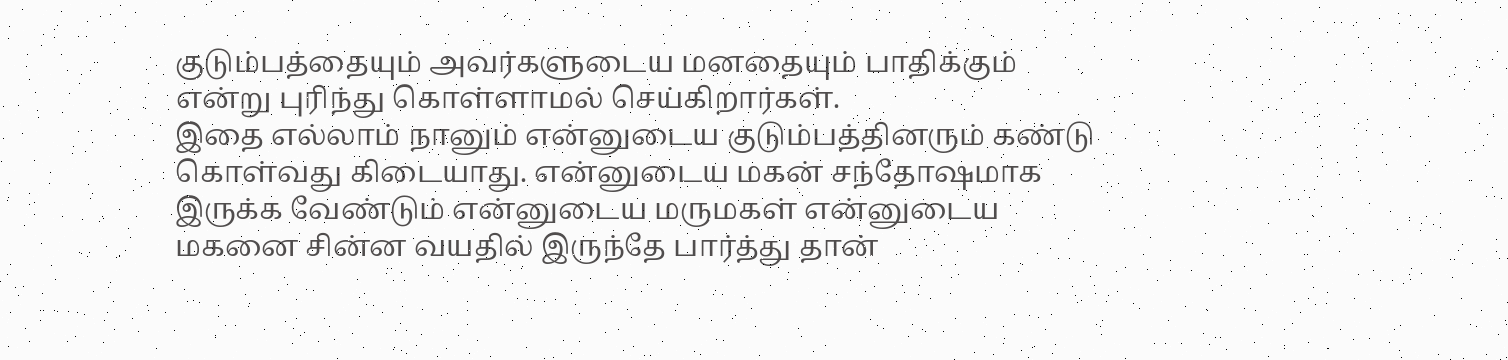குடும்பத்தையும் அவர்களுடைய மனதையும் பாதிக்கும் என்று புரிந்து கொள்ளாமல் செய்கிறார்கள்.
இதை எல்லாம் நானும் என்னுடைய குடும்பத்தினரும் கண்டு கொள்வது கிடையாது. என்னுடைய மகன் சந்தோஷமாக இருக்க வேண்டும் என்னுடைய மருமகள் என்னுடைய மகனை சின்ன வயதில் இருந்தே பார்த்து தான்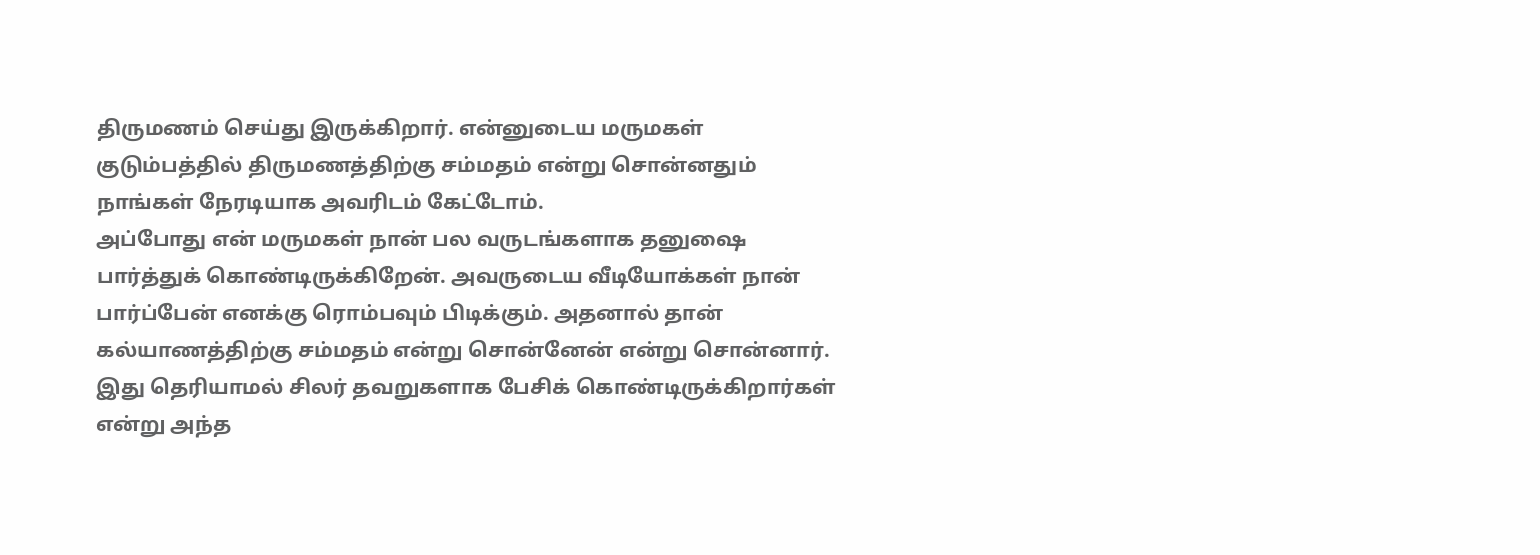திருமணம் செய்து இருக்கிறார். என்னுடைய மருமகள் குடும்பத்தில் திருமணத்திற்கு சம்மதம் என்று சொன்னதும் நாங்கள் நேரடியாக அவரிடம் கேட்டோம்.
அப்போது என் மருமகள் நான் பல வருடங்களாக தனுஷை பார்த்துக் கொண்டிருக்கிறேன். அவருடைய வீடியோக்கள் நான் பார்ப்பேன் எனக்கு ரொம்பவும் பிடிக்கும். அதனால் தான் கல்யாணத்திற்கு சம்மதம் என்று சொன்னேன் என்று சொன்னார். இது தெரியாமல் சிலர் தவறுகளாக பேசிக் கொண்டிருக்கிறார்கள் என்று அந்த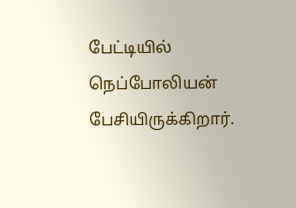பேட்டியில் நெப்போலியன் பேசியிருக்கிறார்.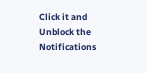Click it and Unblock the Notifications